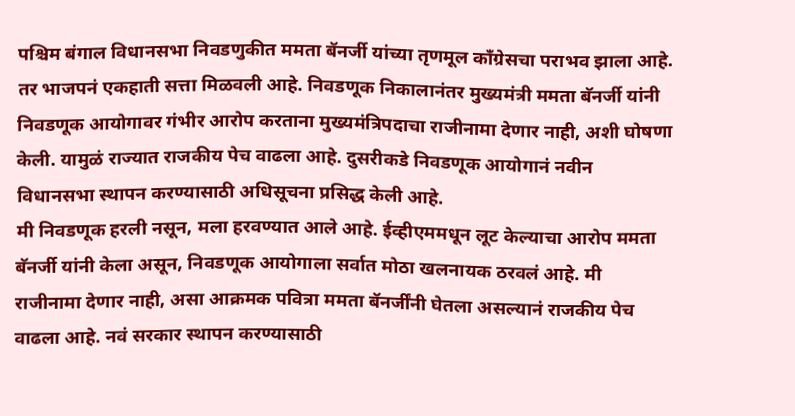पश्चिम बंगाल विधानसभा निवडणुकीत ममता बॅनर्जी यांच्या तृणमूल काँग्रेसचा पराभव झाला आहे. तर भाजपनं एकहाती सत्ता मिळवली आहे. निवडणूक निकालानंतर मुख्यमंत्री ममता बॅनर्जी यांनी निवडणूक आयोगावर गंभीर आरोप करताना मुख्यमंत्रिपदाचा राजीनामा देणार नाही, अशी घोषणा केली. यामुळं राज्यात राजकीय पेच वाढला आहे. दुसरीकडे निवडणूक आयोगानं नवीन विधानसभा स्थापन करण्यासाठी अधिसूचना प्रसिद्ध केली आहे.
मी निवडणूक हरली नसून, मला हरवण्यात आले आहे. ईव्हीएममधून लूट केल्याचा आरोप ममता बॅनर्जी यांनी केला असून, निवडणूक आयोगाला सर्वात मोठा खलनायक ठरवलं आहे. मी राजीनामा देणार नाही, असा आक्रमक पवित्रा ममता बॅनर्जींनी घेतला असल्यानं राजकीय पेच वाढला आहे. नवं सरकार स्थापन करण्यासाठी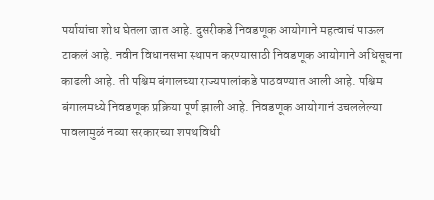पर्यायांचा शोध घेतला जात आहे. दुसरीकडे निवडणूक आयोगाने महत्वाचं पाऊल टाकलं आहे. नवीन विधानसभा स्थापन करण्यासाठी निवडणूक आयोगाने अधिसूचना काढली आहे. ती पश्चिम बंगालच्या राज्यपालांकडे पाठवण्यात आली आहे. पश्चिम बंगालमध्ये निवडणूक प्रक्रिया पूर्ण झाली आहे. निवडणूक आयोगानं उचललेल्या पावलामुळं नव्या सरकारच्या शपथविधी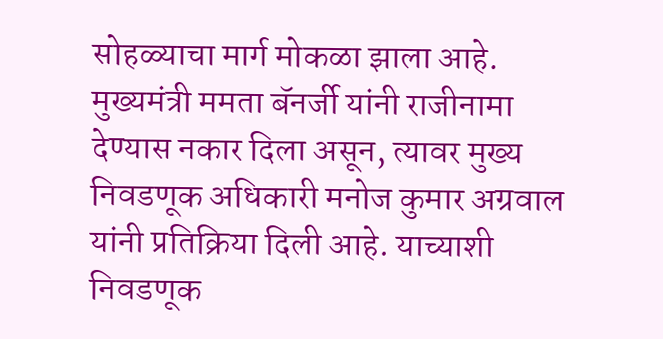सोहळ्याचा मार्ग मोकळा झाला आहे.
मुख्यमंत्री ममता बॅनर्जी यांनी राजीनामा देण्यास नकार दिला असून, त्यावर मुख्य निवडणूक अधिकारी मनोज कुमार अग्रवाल यांनी प्रतिक्रिया दिली आहे. याच्याशी निवडणूक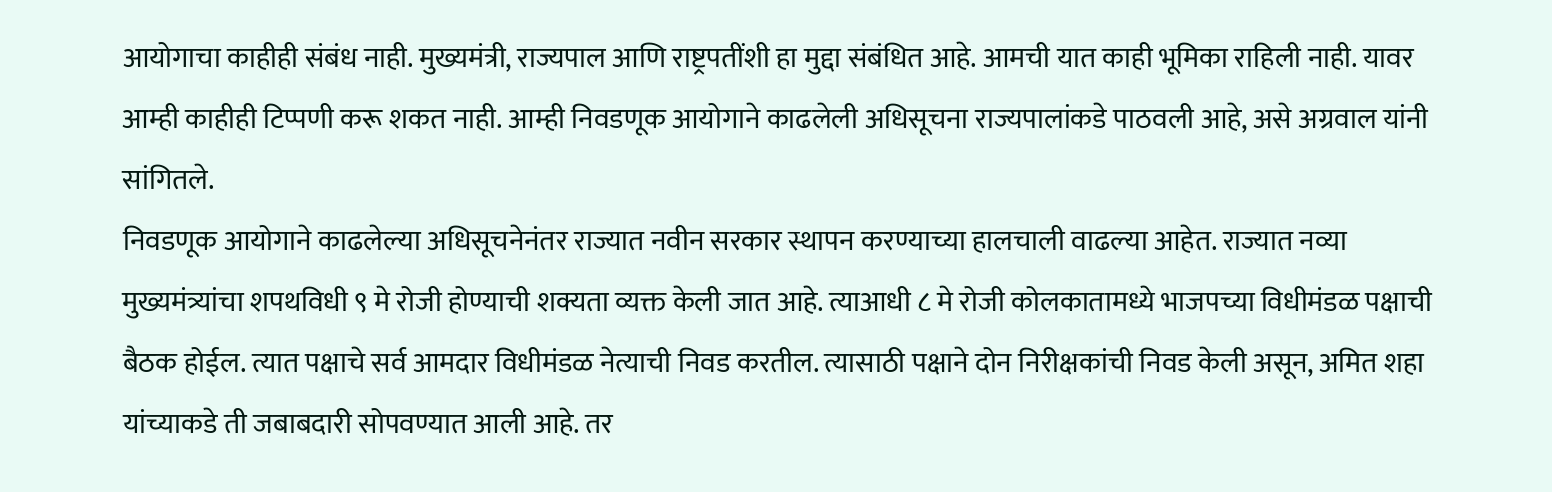आयोगाचा काहीही संबंध नाही. मुख्यमंत्री, राज्यपाल आणि राष्ट्रपतींशी हा मुद्दा संबंधित आहे. आमची यात काही भूमिका राहिली नाही. यावर आम्ही काहीही टिप्पणी करू शकत नाही. आम्ही निवडणूक आयोगाने काढलेली अधिसूचना राज्यपालांकडे पाठवली आहे, असे अग्रवाल यांनी सांगितले.
निवडणूक आयोगाने काढलेल्या अधिसूचनेनंतर राज्यात नवीन सरकार स्थापन करण्याच्या हालचाली वाढल्या आहेत. राज्यात नव्या मुख्यमंत्र्यांचा शपथविधी ९ मे रोजी होण्याची शक्यता व्यक्त केली जात आहे. त्याआधी ८ मे रोजी कोलकातामध्ये भाजपच्या विधीमंडळ पक्षाची बैठक होईल. त्यात पक्षाचे सर्व आमदार विधीमंडळ नेत्याची निवड करतील. त्यासाठी पक्षाने दोन निरीक्षकांची निवड केली असून, अमित शहा यांच्याकडे ती जबाबदारी सोपवण्यात आली आहे. तर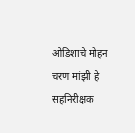ओडिशाचे मोहन चरण मांझी हे सहनिरीक्षक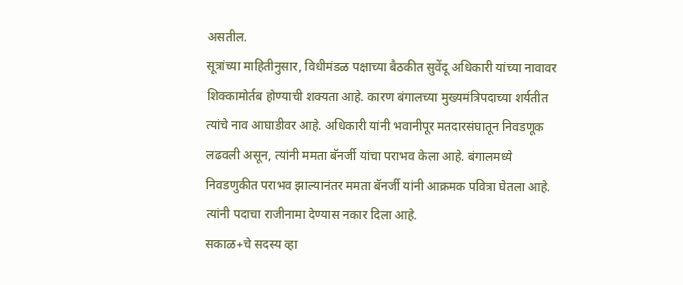असतील.
सूत्रांच्या माहितीनुसार, विधीमंडळ पक्षाच्या बैठकीत सुवेंदू अधिकारी यांच्या नावावर शिक्कामोर्तब होण्याची शक्यता आहे. कारण बंगालच्या मुख्यमंत्रिपदाच्या शर्यतीत त्यांचे नाव आघाडीवर आहे. अधिकारी यांनी भवानीपूर मतदारसंघातून निवडणूक लढवली असून, त्यांनी ममता बॅनर्जी यांचा पराभव केला आहे. बंगालमध्ये निवडणुकीत पराभव झाल्यानंतर ममता बॅनर्जी यांनी आक्रमक पवित्रा घेतला आहे. त्यांनी पदाचा राजीनामा देण्यास नकार दिला आहे.
सकाळ+चे सदस्य व्हा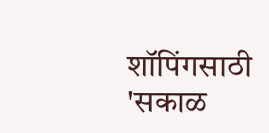शॉपिंगसाठी 'सकाळ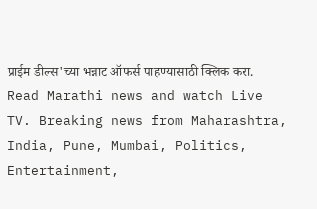प्राईम डील्स'च्या भन्नाट ऑफर्स पाहण्यासाठी क्लिक करा.
Read Marathi news and watch Live TV. Breaking news from Maharashtra, India, Pune, Mumbai, Politics, Entertainment,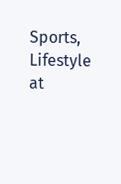Sports, Lifestyle at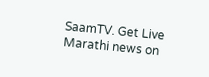SaamTV. Get Live Marathi news on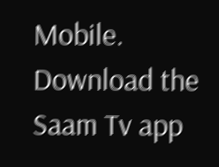Mobile. Download the Saam Tv app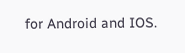for Android and IOS.